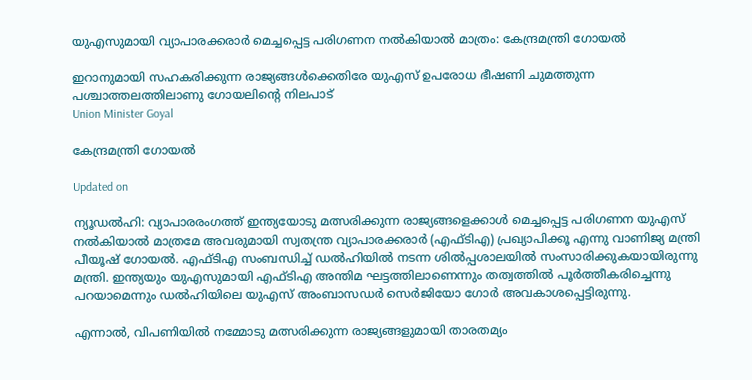യുഎസുമായി വ്യാപാരക്കരാർ മെച്ചപ്പെട്ട പരിഗണന നൽകിയാൽ മാത്രം: കേന്ദ്രമന്ത്രി ഗോയൽ

ഇറാനുമായി സഹകരിക്കുന്ന രാജ്യങ്ങൾക്കെതിരേ യുഎസ് ഉപരോധ ഭീഷണി ചുമത്തുന്ന പശ്ചാത്തലത്തിലാണു ഗോയലിന്‍റെ നിലപാട്
Union Minister Goyal

കേന്ദ്രമന്ത്രി ഗോയൽ

Updated on

ന്യൂഡൽഹി: വ്യാപാരരംഗത്ത് ഇന്ത്യയോടു മത്സരിക്കുന്ന രാജ്യങ്ങളെക്കാൾ മെച്ചപ്പെട്ട പരിഗണന യുഎസ് നൽകിയാൽ മാത്രമേ അവരുമായി സ്വതന്ത്ര വ്യാപാരക്കരാർ (എഫ്ടിഎ) പ്രഖ്യാപിക്കൂ എന്നു വാണിജ്യ മന്ത്രി പീയൂഷ് ഗോയൽ. എഫ്ടിഎ സംബന്ധിച്ച് ഡൽഹിയിൽ നടന്ന ശിൽപ്പശാലയിൽ സംസാരിക്കുകയായിരുന്നു മന്ത്രി. ഇന്ത്യയും യുഎസുമായി എഫ്ടിഎ അന്തിമ ഘട്ടത്തിലാണെന്നും തത്വത്തിൽ പൂർത്തീകരിച്ചെന്നു പറയാമെന്നും ഡൽഹിയിലെ യുഎസ് അംബാസഡർ സെർജിയോ ഗോർ അവകാശപ്പെട്ടിരുന്നു.

എന്നാൽ, വിപണിയിൽ നമ്മോടു മത്സരിക്കുന്ന രാജ്യങ്ങളുമായി താരതമ്യം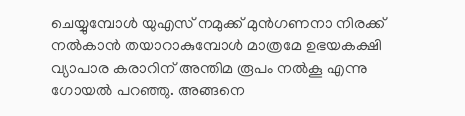ചെയ്യുമ്പോൾ യുഎസ് നമുക്ക് മുൻഗണനാ നിരക്ക് നൽകാൻ തയാറാകുമ്പോൾ മാത്രമേ ഉഭയകക്ഷി വ്യാപാര കരാറിന് അന്തിമ രൂപം നൽകൂ എന്നു ഗോയൽ പറഞ്ഞു. അങ്ങനെ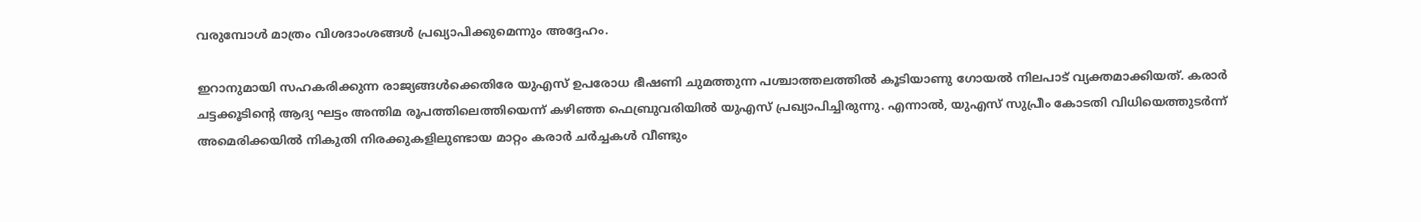വരുമ്പോൾ മാത്രം വിശദാംശങ്ങൾ പ്രഖ്യാപിക്കുമെന്നും അദ്ദേഹം.

ഇറാനുമായി സഹകരിക്കുന്ന രാജ്യങ്ങൾക്കെതിരേ യുഎസ് ഉപരോധ ഭീഷണി ചുമത്തുന്ന പശ്ചാത്തലത്തിൽ കൂടിയാണു ഗോയൽ നിലപാട് വ്യക്തമാക്കിയത്. കരാർ ചട്ടക്കൂടിന്‍റെ ആദ്യ ഘട്ടം അന്തിമ രൂപത്തിലെത്തിയെന്ന് കഴിഞ്ഞ ഫെബ്രുവരിയിൽ യുഎസ് പ്രഖ്യാപിച്ചിരുന്നു. എന്നാൽ, യുഎസ് സുപ്രീം കോടതി വിധിയെത്തുടർന്ന് അമെരിക്കയിൽ നികുതി നിരക്കുകളിലുണ്ടായ മാറ്റം കരാർ ചർച്ചകൾ വീണ്ടും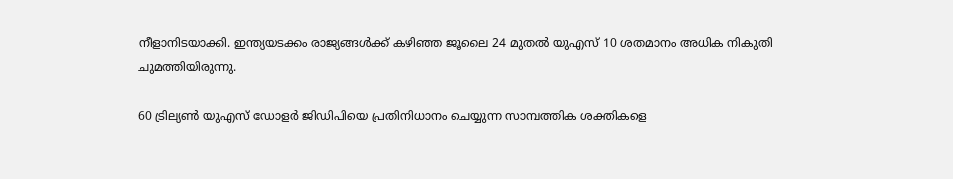നീളാനിടയാക്കി. ഇന്ത്യയടക്കം രാജ്യങ്ങൾക്ക് കഴിഞ്ഞ ജൂലൈ 24 മുതൽ യുഎസ് 10 ശതമാനം അധിക നികുതി ചുമത്തിയിരുന്നു.

60 ട്രില്യൺ യുഎസ് ഡോളർ ജിഡിപിയെ പ്രതിനിധാനം ചെയ്യുന്ന സാമ്പത്തിക ശക്തികളെ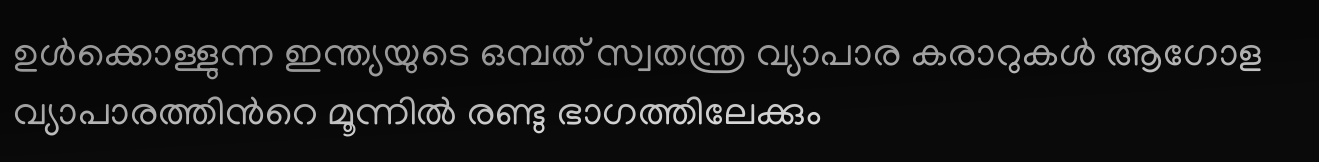ഉൾക്കൊള്ളുന്ന ഇന്ത്യയുടെ ഒമ്പത് സ്വതന്ത്ര വ്യാപാര കരാറുകൾ ആഗോള വ്യാപാരത്തിന്‍റെ മൂന്നിൽ രണ്ടു ഭാഗത്തിലേക്കും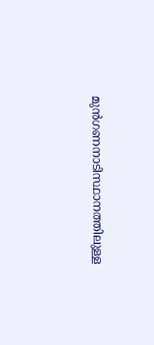മുൻഗണനാടിസ്ഥാനത്തിലുള്ള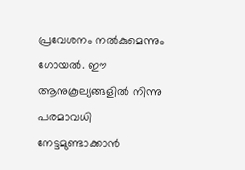പ്രവേശനം നൽകുമെന്നും ഗോയൽ. ഈ ആനുകൂല്യങ്ങളിൽ നിന്നു പരമാവധി നേട്ടമുണ്ടാക്കാൻ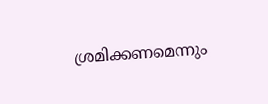ശ്രമിക്കണമെന്നും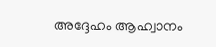അദ്ദേഹം ആഹ്വാനം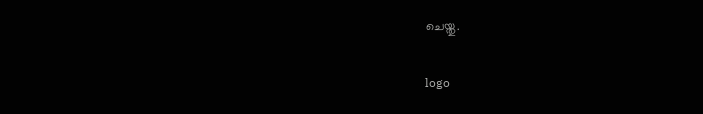ചെയ്തു.

logo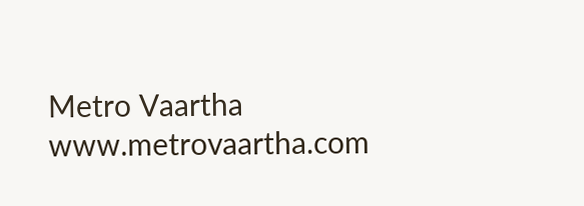Metro Vaartha
www.metrovaartha.com